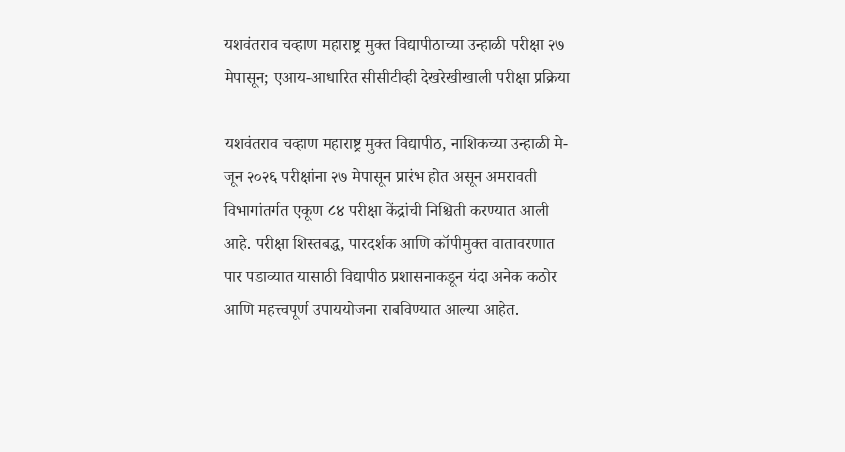यशवंतराव चव्हाण महाराष्ट्र मुक्त विद्यापीठाच्या उन्हाळी परीक्षा २७ मेपासून; एआय-आधारित सीसीटीव्ही देखरेखीखाली परीक्षा प्रक्रिया

यशवंतराव चव्हाण महाराष्ट्र मुक्त विद्यापीठ, नाशिकच्या उन्हाळी मे-जून २०२६ परीक्षांना २७ मेपासून प्रारंभ होत असून अमरावती विभागांतर्गत एकूण ८४ परीक्षा केंद्रांची निश्चिती करण्यात आली आहे. परीक्षा शिस्तबद्ध, पारदर्शक आणि कॉपीमुक्त वातावरणात पार पडाव्यात यासाठी विद्यापीठ प्रशासनाकडून यंदा अनेक कठोर आणि महत्त्वपूर्ण उपाययोजना राबविण्यात आल्या आहेत.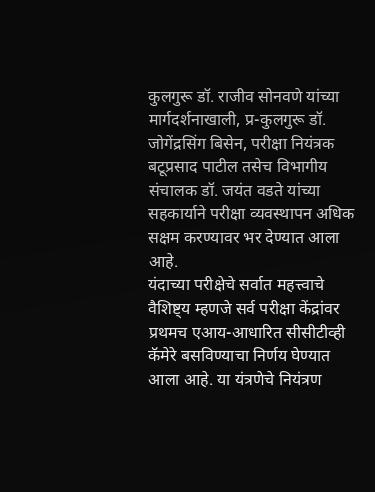कुलगुरू डॉ. राजीव सोनवणे यांच्या मार्गदर्शनाखाली, प्र-कुलगुरू डॉ. जोगेंद्रसिंग बिसेन, परीक्षा नियंत्रक बटूप्रसाद पाटील तसेच विभागीय संचालक डॉ. जयंत वडते यांच्या सहकार्याने परीक्षा व्यवस्थापन अधिक सक्षम करण्यावर भर देण्यात आला आहे.
यंदाच्या परीक्षेचे सर्वात महत्त्वाचे वैशिष्ट्य म्हणजे सर्व परीक्षा केंद्रांवर प्रथमच एआय-आधारित सीसीटीव्ही कॅमेरे बसविण्याचा निर्णय घेण्यात आला आहे. या यंत्रणेचे नियंत्रण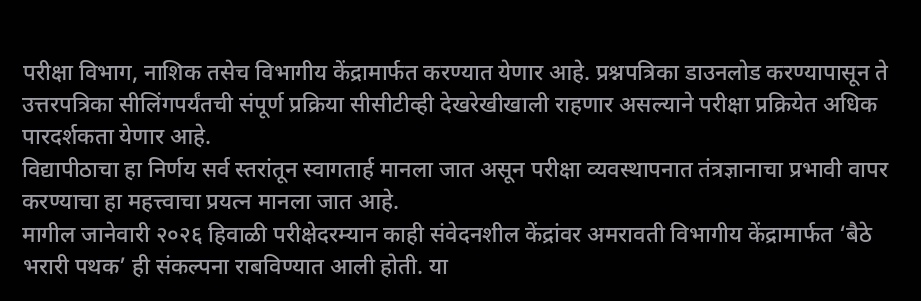परीक्षा विभाग, नाशिक तसेच विभागीय केंद्रामार्फत करण्यात येणार आहे. प्रश्नपत्रिका डाउनलोड करण्यापासून ते उत्तरपत्रिका सीलिंगपर्यंतची संपूर्ण प्रक्रिया सीसीटीव्ही देखरेखीखाली राहणार असल्याने परीक्षा प्रक्रियेत अधिक पारदर्शकता येणार आहे.
विद्यापीठाचा हा निर्णय सर्व स्तरांतून स्वागतार्ह मानला जात असून परीक्षा व्यवस्थापनात तंत्रज्ञानाचा प्रभावी वापर करण्याचा हा महत्त्वाचा प्रयत्न मानला जात आहे.
मागील जानेवारी २०२६ हिवाळी परीक्षेदरम्यान काही संवेदनशील केंद्रांवर अमरावती विभागीय केंद्रामार्फत ‘बैठे भरारी पथक’ ही संकल्पना राबविण्यात आली होती. या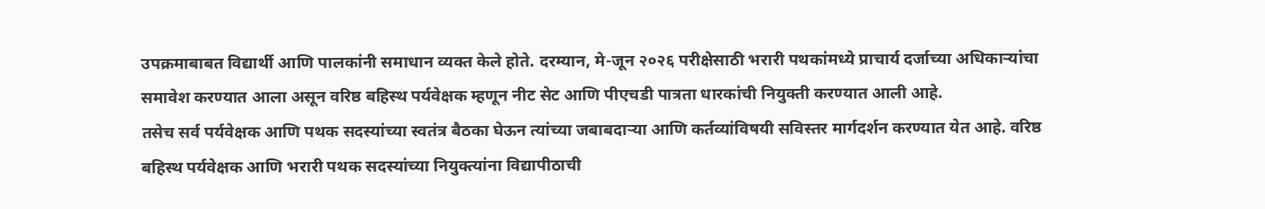उपक्रमाबाबत विद्यार्थी आणि पालकांनी समाधान व्यक्त केले होते. दरम्यान, मे-जून २०२६ परीक्षेसाठी भरारी पथकांमध्ये प्राचार्य दर्जाच्या अधिकाऱ्यांचा समावेश करण्यात आला असून वरिष्ठ बहिस्थ पर्यवेक्षक म्हणून नीट सेट आणि पीएचडी पात्रता धारकांची नियुक्ती करण्यात आली आहे.
तसेच सर्व पर्यवेक्षक आणि पथक सदस्यांच्या स्वतंत्र बैठका घेऊन त्यांच्या जबाबदाऱ्या आणि कर्तव्यांविषयी सविस्तर मार्गदर्शन करण्यात येत आहे. वरिष्ठ बहिस्थ पर्यवेक्षक आणि भरारी पथक सदस्यांच्या नियुक्त्यांना विद्यापीठाची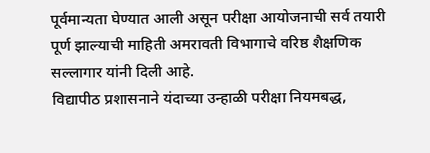पूर्वमान्यता घेण्यात आली असून परीक्षा आयोजनाची सर्व तयारी पूर्ण झाल्याची माहिती अमरावती विभागाचे वरिष्ठ शैक्षणिक सल्लागार यांनी दिली आहे.
विद्यापीठ प्रशासनाने यंदाच्या उन्हाळी परीक्षा नियमबद्ध,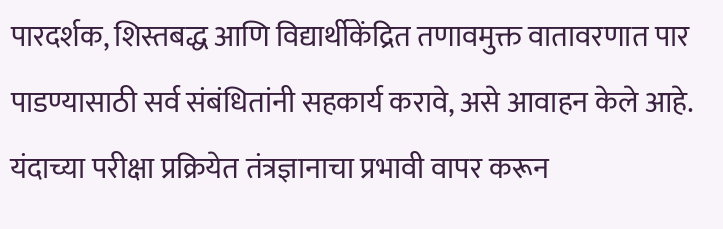पारदर्शक, शिस्तबद्ध आणि विद्यार्थीकेंद्रित तणावमुक्त वातावरणात पार पाडण्यासाठी सर्व संबंधितांनी सहकार्य करावे, असे आवाहन केले आहे.
यंदाच्या परीक्षा प्रक्रियेत तंत्रज्ञानाचा प्रभावी वापर करून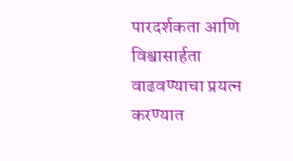पारदर्शकता आणि विश्वासार्हता वाढवण्याचा प्रयत्न करण्यात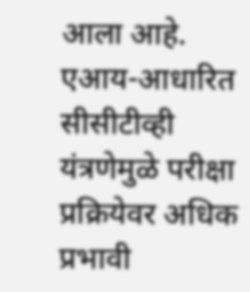आला आहे. एआय-आधारित सीसीटीव्ही यंत्रणेमुळे परीक्षा प्रक्रियेवर अधिक प्रभावी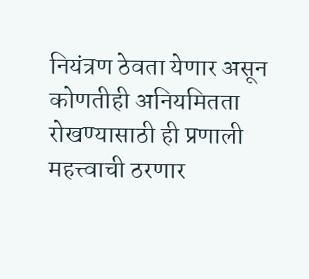नियंत्रण ठेवता येणार असून कोणतीही अनियमितता रोखण्यासाठी ही प्रणाली महत्त्वाची ठरणार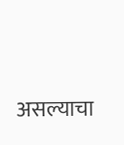असल्याचा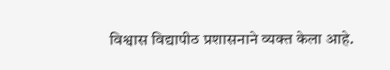विश्वास विद्यापीठ प्रशासनाने व्यक्त केला आहे.